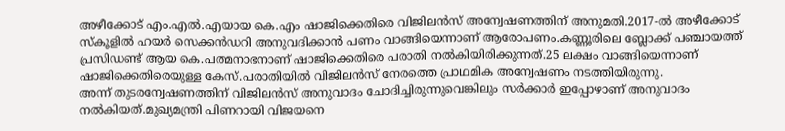അഴീക്കോട് എം.എൽ.എയായ കെ.എം ഷാജിക്കെതിരെ വിജിലൻസ് അന്വേഷണത്തിന് അനുമതി.2017-ൽ അഴീക്കോട് സ്കൂളിൽ ഹയർ സെക്കൻഡറി അനുവദിക്കാൻ പണം വാങ്ങിയെന്നാണ് ആരോപണം.കണ്ണൂരിലെ ബ്ലോക്ക് പഞ്ചായത്ത് പ്രസിഡണ്ട് ആയ കെ.പത്മനാഭനാണ് ഷാജിക്കെതിരെ പരാതി നൽകിയിരിക്കുന്നത്.25 ലക്ഷം വാങ്ങിയെന്നാണ് ഷാജിക്കെതിരെയുള്ള കേസ്.പരാതിയിൽ വിജിലൻസ് നേരത്തെ പ്രാഥമിക അന്വേഷണം നടത്തിയിരുന്നു.
അന്ന് തുടരന്വേഷണത്തിന് വിജിലൻസ് അനുവാദം ചോദിച്ചിരുന്നുവെങ്കിലും സർക്കാർ ഇപ്പോഴാണ് അനുവാദം നൽകിയത്.മുഖ്യമന്ത്രി പിണറായി വിജയനെ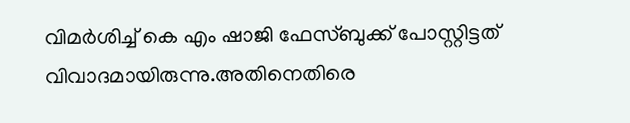വിമർശിച്ച് കെ എം ഷാജി ഫേസ്ബുക്ക് പോസ്റ്റിട്ടത് വിവാദമായിരുന്നു.അതിനെതിരെ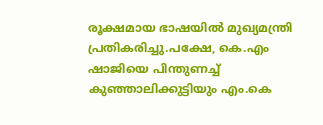രൂക്ഷമായ ഭാഷയിൽ മുഖ്യമന്ത്രി പ്രതികരിച്ചു.പക്ഷേ, കെ.എം ഷാജിയെ പിന്തുണച്ച് കുഞ്ഞാലിക്കുട്ടിയും എം.കെ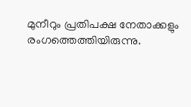മുനീറും പ്രതിപക്ഷ നേതാക്കളും രംഗത്തെത്തിയിരുന്നു.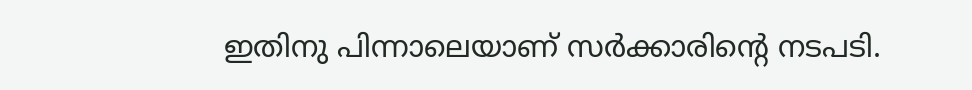ഇതിനു പിന്നാലെയാണ് സർക്കാരിന്റെ നടപടി.